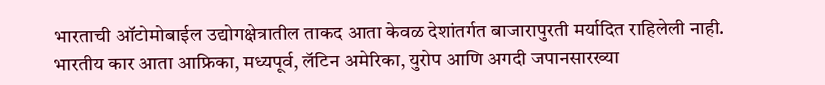भारताची ऑटोमोबाईल उद्योगक्षेत्रातील ताकद आता केवळ देशांतर्गत बाजारापुरती मर्यादित राहिलेली नाही. भारतीय कार आता आफ्रिका, मध्यपूर्व, लॅटिन अमेरिका, युरोप आणि अगदी जपानसारख्या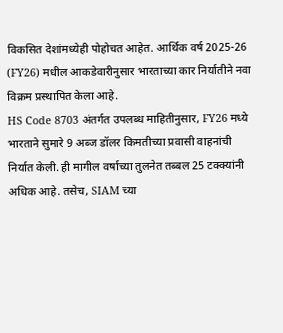विकसित देशांमध्येही पोहोचत आहेत. आर्थिक वर्ष 2025-26 (FY26) मधील आकडेवारीनुसार भारताच्या कार निर्यातीने नवा विक्रम प्रस्थापित केला आहे.
HS Code 8703 अंतर्गत उपलब्ध माहितीनुसार, FY26 मध्ये भारताने सुमारे 9 अब्ज डॉलर किमतीच्या प्रवासी वाहनांची निर्यात केली. ही मागील वर्षाच्या तुलनेत तब्बल 25 टक्क्यांनी अधिक आहे. तसेच, SIAM च्या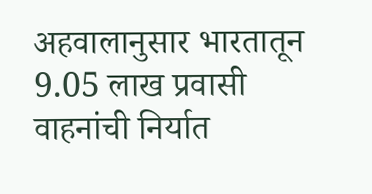अहवालानुसार भारतातून 9.05 लाख प्रवासी वाहनांची निर्यात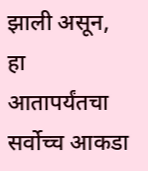झाली असून, हा आतापर्यंतचा सर्वोच्च आकडा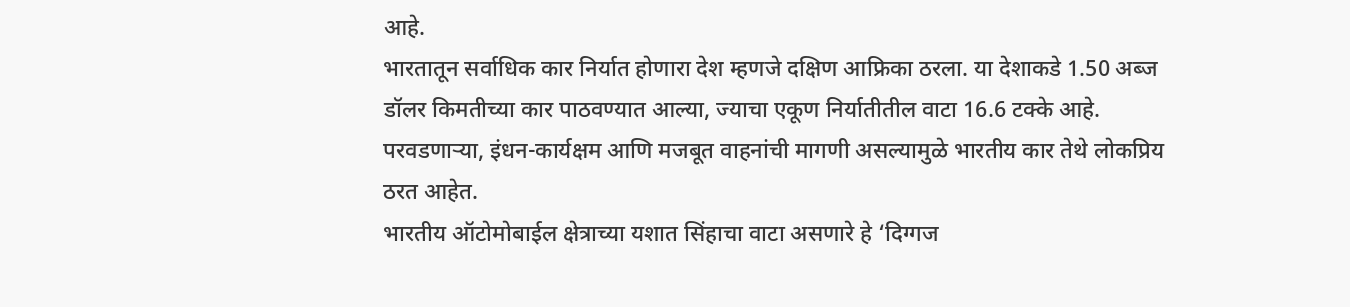आहे.
भारतातून सर्वाधिक कार निर्यात होणारा देश म्हणजे दक्षिण आफ्रिका ठरला. या देशाकडे 1.50 अब्ज डॉलर किमतीच्या कार पाठवण्यात आल्या, ज्याचा एकूण निर्यातीतील वाटा 16.6 टक्के आहे. परवडणाऱ्या, इंधन-कार्यक्षम आणि मजबूत वाहनांची मागणी असल्यामुळे भारतीय कार तेथे लोकप्रिय ठरत आहेत.
भारतीय ऑटोमोबाईल क्षेत्राच्या यशात सिंहाचा वाटा असणारे हे ‘दिग्गज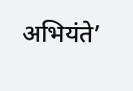अभियंते’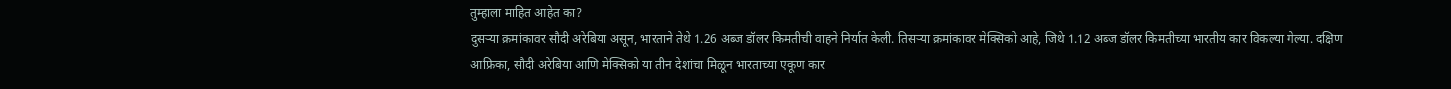तुम्हाला माहित आहेत का?
दुसऱ्या क्रमांकावर सौदी अरेबिया असून, भारताने तेथे 1.26 अब्ज डॉलर किमतीची वाहने निर्यात केली. तिसऱ्या क्रमांकावर मेक्सिको आहे, जिथे 1.12 अब्ज डॉलर किमतीच्या भारतीय कार विकल्या गेल्या. दक्षिण आफ्रिका, सौदी अरेबिया आणि मेक्सिको या तीन देशांचा मिळून भारताच्या एकूण कार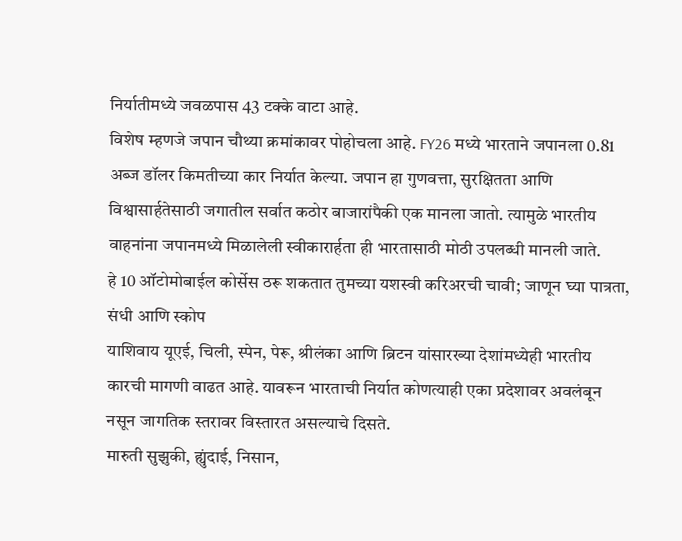निर्यातीमध्ये जवळपास 43 टक्के वाटा आहे.
विशेष म्हणजे जपान चौथ्या क्रमांकावर पोहोचला आहे. FY26 मध्ये भारताने जपानला 0.81 अब्ज डॉलर किमतीच्या कार निर्यात केल्या. जपान हा गुणवत्ता, सुरक्षितता आणि विश्वासार्हतेसाठी जगातील सर्वात कठोर बाजारांपैकी एक मानला जातो. त्यामुळे भारतीय वाहनांना जपानमध्ये मिळालेली स्वीकारार्हता ही भारतासाठी मोठी उपलब्धी मानली जाते.
हे 10 ऑटोमोबाईल कोर्सेस ठरू शकतात तुमच्या यशस्वी करिअरची चावी; जाणून घ्या पात्रता, संधी आणि स्कोप
याशिवाय यूएई, चिली, स्पेन, पेरू, श्रीलंका आणि ब्रिटन यांसारख्या देशांमध्येही भारतीय कारची मागणी वाढत आहे. यावरून भारताची निर्यात कोणत्याही एका प्रदेशावर अवलंबून नसून जागतिक स्तरावर विस्तारत असल्याचे दिसते.
मारुती सुझुकी, ह्युंदाई, निसान,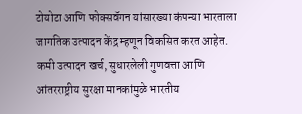टोयोटा आणि फोक्सवॅगन यांसारख्या कंपन्या भारताला जागतिक उत्पादन केंद्र म्हणून विकसित करत आहेत. कमी उत्पादन खर्च, सुधारलेली गुणवत्ता आणि आंतरराष्ट्रीय सुरक्षा मानकांमुळे भारतीय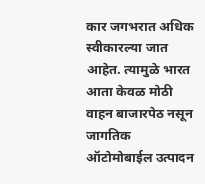कार जगभरात अधिक स्वीकारल्या जात आहेत. त्यामुळे भारत आता केवळ मोठी वाहन बाजारपेठ नसून जागतिक ऑटोमोबाईल उत्पादन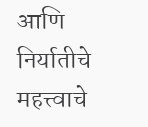आणि निर्यातीचे महत्त्वाचे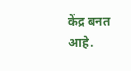केंद्र बनत आहे.